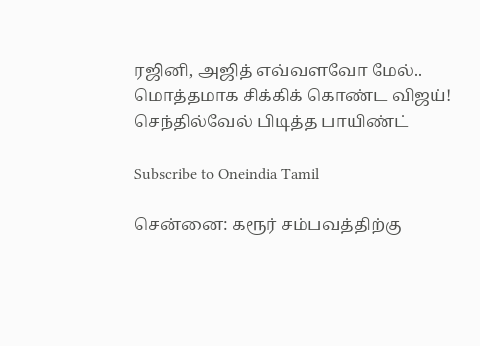ரஜினி, அஜித் எவ்வளவோ மேல்.. மொத்தமாக சிக்கிக் கொண்ட விஜய்! செந்தில்வேல் பிடித்த பாயிண்ட்

Subscribe to Oneindia Tamil

சென்னை: கரூர் சம்பவத்திற்கு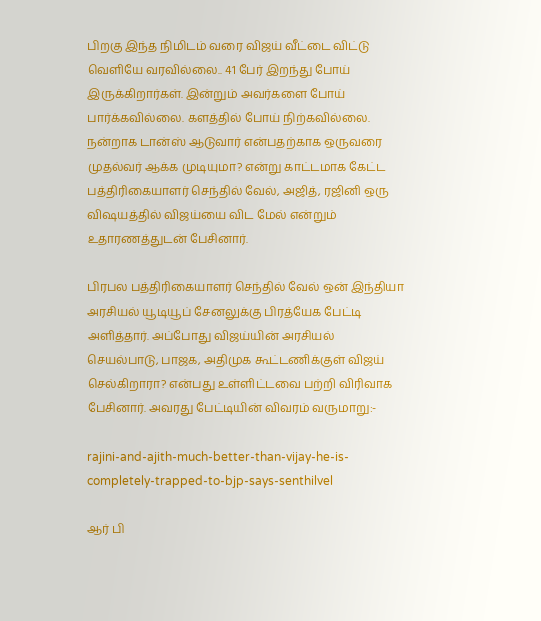பிறகு இந்த நிமிடம் வரை விஜய் வீட்டை விட்டு வெளியே வரவில்லை.. 41 பேர் இறந்து போய் இருக்கிறார்கள். இன்றும் அவர்களை போய் பார்க்கவில்லை. களத்தில் போய் நிற்கவில்லை. நன்றாக டான்ஸ் ஆடுவார் என்பதற்காக ஒருவரை முதல்வர் ஆக்க முடியுமா? என்று காட்டமாக கேட்ட பத்திரிகையாளர் செந்தில் வேல், அஜித், ரஜினி ஒரு விஷயத்தில் விஜய்யை விட மேல் என்றும் உதாரணத்துடன் பேசினார்.

பிரபல பத்திரிகையாளர் செந்தில் வேல் ஒன் இந்தியா அரசியல் யூடியூப் சேனலுக்கு பிரத்யேக பேட்டி அளித்தார். அப்போது விஜய்யின் அரசியல் செயல்பாடு, பாஜக, அதிமுக கூட்டணிக்குள் விஜய் செல்கிறாரா? என்பது உள்ளிட்டவை பற்றி விரிவாக பேசினார். அவரது பேட்டியின் விவரம் வருமாறு:-

rajini-and-ajith-much-better-than-vijay-he-is-completely-trapped-to-bjp-says-senthilvel

ஆர் பி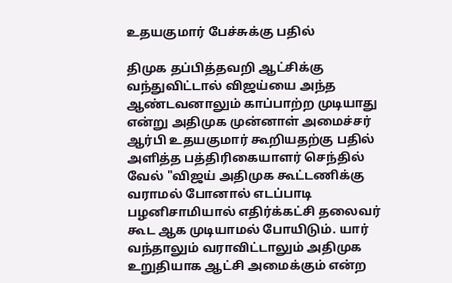உதயகுமார் பேச்சுக்கு பதில்

திமுக தப்பித்தவறி ஆட்சிக்கு வந்துவிட்டால் விஜய்யை அந்த ஆண்டவனாலும் காப்பாற்ற முடியாது என்று அதிமுக முன்னாள் அமைச்சர் ஆர்பி உதயகுமார் கூறியதற்கு பதில் அளித்த பத்திரிகையாளர் செந்தில் வேல் "விஜய் அதிமுக கூட்டணிக்கு வராமல் போனால் எடப்பாடி பழனிசாமியால் எதிர்க்கட்சி தலைவர் கூட ஆக முடியாமல் போயிடும். யார் வந்தாலும் வராவிட்டாலும் அதிமுக உறுதியாக ஆட்சி அமைக்கும் என்ற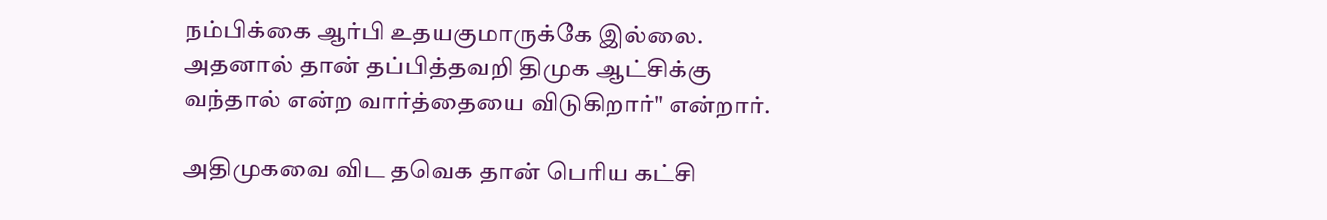நம்பிக்கை ஆர்பி உதயகுமாருக்கே இல்லை. அதனால் தான் தப்பித்தவறி திமுக ஆட்சிக்கு வந்தால் என்ற வார்த்தையை விடுகிறார்" என்றார்.

அதிமுகவை விட தவெக தான் பெரிய கட்சி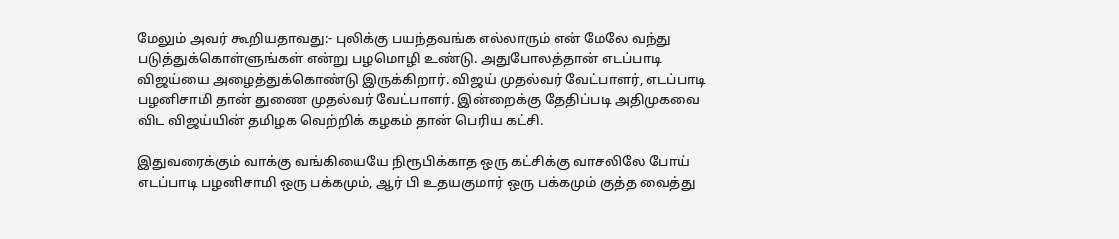மேலும் அவர் கூறியதாவது:- புலிக்கு பயந்தவங்க எல்லாரும் என் மேலே வந்து படுத்துக்கொள்ளுங்கள் என்று பழமொழி உண்டு. அதுபோலத்தான் எடப்பாடி விஜய்யை அழைத்துக்கொண்டு இருக்கிறார். விஜய் முதல்வர் வேட்பாளர், எடப்பாடி பழனிசாமி தான் துணை முதல்வர் வேட்பாளர். இன்றைக்கு தேதிப்படி அதிமுகவை விட விஜய்யின் தமிழக வெற்றிக் கழகம் தான் பெரிய கட்சி.

இதுவரைக்கும் வாக்கு வங்கியையே நிரூபிக்காத ஒரு கட்சிக்கு வாசலிலே போய் எடப்பாடி பழனிசாமி ஒரு பக்கமும், ஆர் பி உதயகுமார் ஒரு பக்கமும் குத்த வைத்து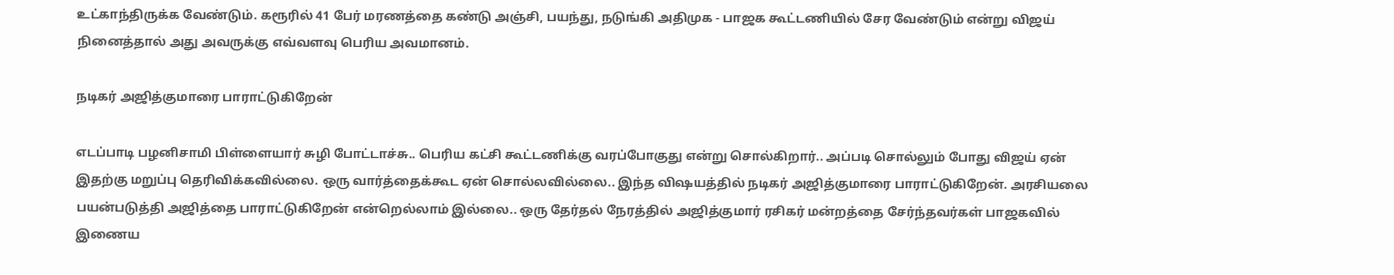உட்காந்திருக்க வேண்டும். கரூரில் 41 பேர் மரணத்தை கண்டு அஞ்சி, பயந்து, நடுங்கி அதிமுக - பாஜக கூட்டணியில் சேர வேண்டும் என்று விஜய் நினைத்தால் அது அவருக்கு எவ்வளவு பெரிய அவமானம்.

நடிகர் அஜித்குமாரை பாராட்டுகிறேன்

எடப்பாடி பழனிசாமி பிள்ளையார் சுழி போட்டாச்சு.. பெரிய கட்சி கூட்டணிக்கு வரப்போகுது என்று சொல்கிறார்.. அப்படி சொல்லும் போது விஜய் ஏன் இதற்கு மறுப்பு தெரிவிக்கவில்லை. ஒரு வார்த்தைக்கூட ஏன் சொல்லவில்லை.. இந்த விஷயத்தில் நடிகர் அஜித்குமாரை பாராட்டுகிறேன். அரசியலை பயன்படுத்தி அஜித்தை பாராட்டுகிறேன் என்றெல்லாம் இல்லை.. ஒரு தேர்தல் நேரத்தில் அஜித்குமார் ரசிகர் மன்றத்தை சேர்ந்தவர்கள் பாஜகவில் இணைய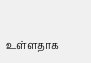உள்ளதாக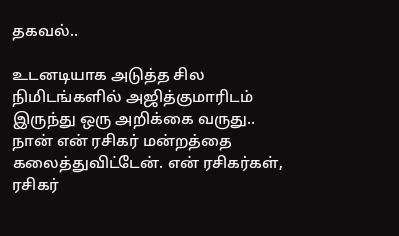தகவல்..

உடனடியாக அடுத்த சில நிமிடங்களில் அஜித்குமாரிடம் இருந்து ஒரு அறிக்கை வருது.. நான் என் ரசிகர் மன்றத்தை கலைத்துவிட்டேன். என் ரசிகர்கள், ரசிகர்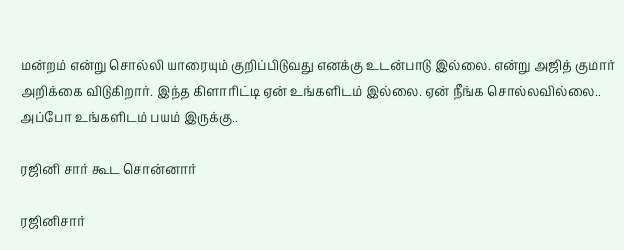மன்றம் என்று சொல்லி யாரையும் குறிப்பிடுவது எனக்கு உடன்பாடு இல்லை. என்று அஜித் குமார் அறிக்கை விடுகிறார். இந்த கிளாரிட்டி ஏன் உங்களிடம் இல்லை. ஏன் நீங்க சொல்லவில்லை.. அப்போ உங்களிடம் பயம் இருக்கு..

ரஜினி சார் கூட சொன்னார்

ரஜினிசார்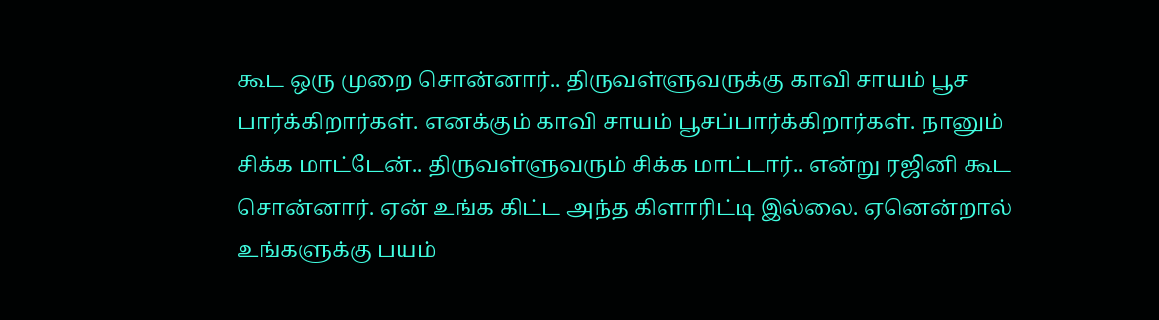கூட ஒரு முறை சொன்னார்.. திருவள்ளுவருக்கு காவி சாயம் பூச பார்க்கிறார்கள். எனக்கும் காவி சாயம் பூசப்பார்க்கிறார்கள். நானும் சிக்க மாட்டேன்.. திருவள்ளுவரும் சிக்க மாட்டார்.. என்று ரஜினி கூட சொன்னார். ஏன் உங்க கிட்ட அந்த கிளாரிட்டி இல்லை. ஏனென்றால் உங்களுக்கு பயம்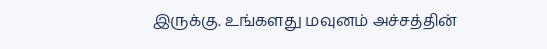இருக்கு. உங்களது மவுனம் அச்சத்தின்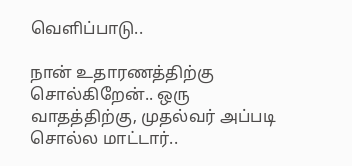வெளிப்பாடு..

நான் உதாரணத்திற்கு சொல்கிறேன்.. ஒரு வாதத்திற்கு, முதல்வர் அப்படி சொல்ல மாட்டார்..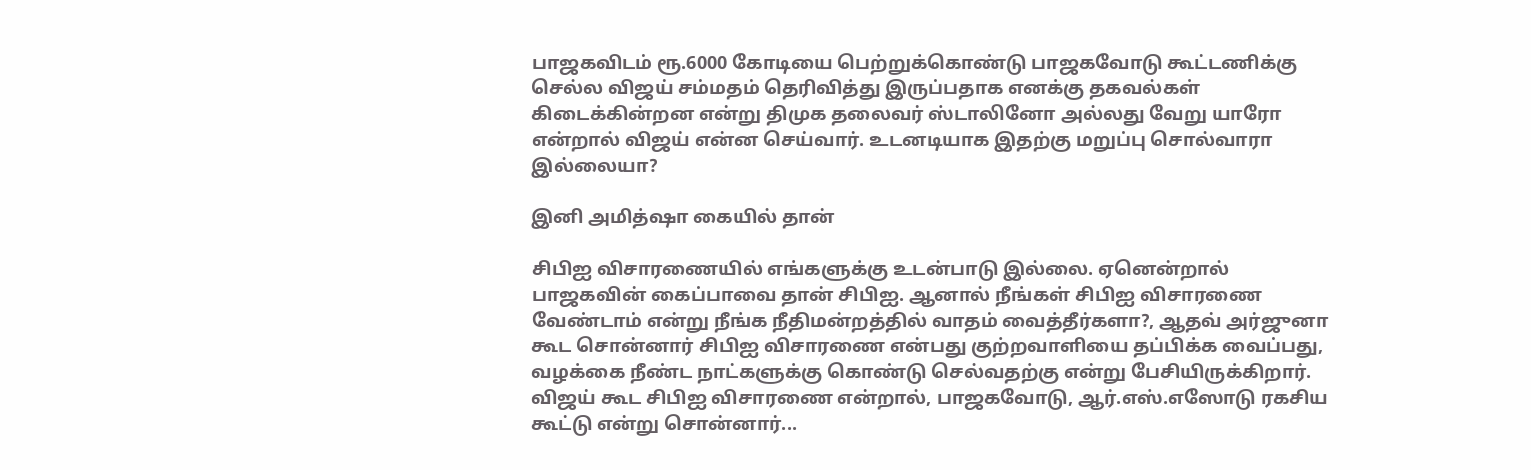பாஜகவிடம் ரூ.6000 கோடியை பெற்றுக்கொண்டு பாஜகவோடு கூட்டணிக்கு செல்ல விஜய் சம்மதம் தெரிவித்து இருப்பதாக எனக்கு தகவல்கள் கிடைக்கின்றன என்று திமுக தலைவர் ஸ்டாலினோ அல்லது வேறு யாரோ என்றால் விஜய் என்ன செய்வார். உடனடியாக இதற்கு மறுப்பு சொல்வாரா இல்லையா?

இனி அமித்ஷா கையில் தான்

சிபிஐ விசாரணையில் எங்களுக்கு உடன்பாடு இல்லை. ஏனென்றால் பாஜகவின் கைப்பாவை தான் சிபிஐ. ஆனால் நீங்கள் சிபிஐ விசாரணை வேண்டாம் என்று நீங்க நீதிமன்றத்தில் வாதம் வைத்தீர்களா?, ஆதவ் அர்ஜுனா கூட சொன்னார் சிபிஐ விசாரணை என்பது குற்றவாளியை தப்பிக்க வைப்பது, வழக்கை நீண்ட நாட்களுக்கு கொண்டு செல்வதற்கு என்று பேசியிருக்கிறார். விஜய் கூட சிபிஐ விசாரணை என்றால், பாஜகவோடு, ஆர்.எஸ்.எஸோடு ரகசிய கூட்டு என்று சொன்னார்...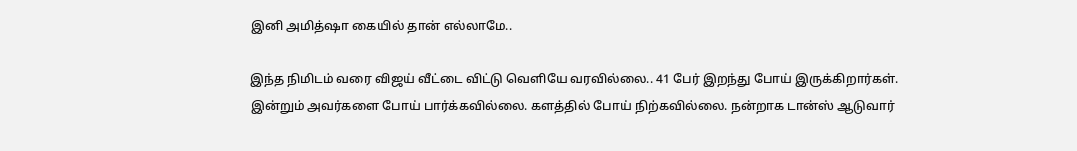இனி அமித்ஷா கையில் தான் எல்லாமே..

இந்த நிமிடம் வரை விஜய் வீட்டை விட்டு வெளியே வரவில்லை.. 41 பேர் இறந்து போய் இருக்கிறார்கள். இன்றும் அவர்களை போய் பார்க்கவில்லை. களத்தில் போய் நிற்கவில்லை. நன்றாக டான்ஸ் ஆடுவார்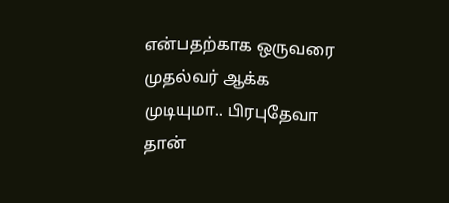என்பதற்காக ஒருவரை முதல்வர் ஆக்க முடியுமா.. பிரபுதேவா தான்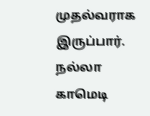முதல்வராக இருப்பார். நல்லா காமெடி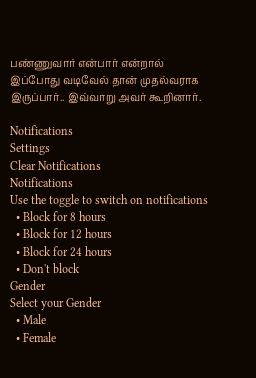பண்ணுவார் என்பார் என்றால் இப்போது வடிவேல் தான் முதல்வராக இருப்பார்.. இவ்வாறு அவர் கூறினார்.

Notifications
Settings
Clear Notifications
Notifications
Use the toggle to switch on notifications
  • Block for 8 hours
  • Block for 12 hours
  • Block for 24 hours
  • Don't block
Gender
Select your Gender
  • Male
  • Female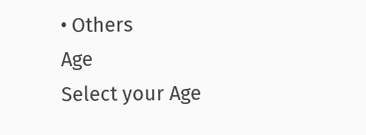• Others
Age
Select your Age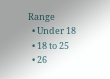Range
  • Under 18
  • 18 to 25
  • 26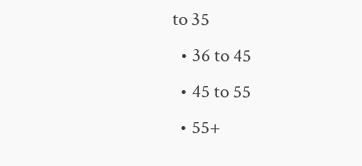to 35
  • 36 to 45
  • 45 to 55
  • 55+